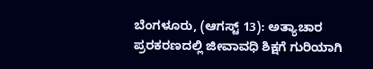ಬೆಂಗಳೂರು, (ಆಗಸ್ಟ್ 13): ಅತ್ಯಾಚಾರ ಪ್ರರಕರಣದಲ್ಲಿ ಜೀವಾವಧಿ ಶಿಕ್ಷಗೆ ಗುರಿಯಾಗಿ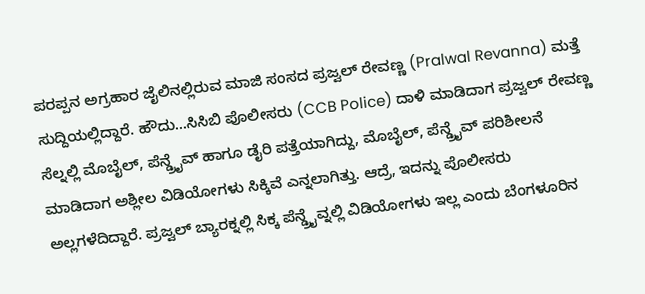ಪರಪ್ಪನ ಅಗ್ರಹಾರ ಜೈಲಿನಲ್ಲಿರುವ ಮಾಜಿ ಸಂಸದ ಪ್ರಜ್ವಲ್ ರೇವಣ್ಣ (Pralwal Revanna) ಮತ್ತೆ ಸುದ್ದಿಯಲ್ಲಿದ್ದಾರೆ. ಹೌದು…ಸಿಸಿಬಿ ಪೊಲೀಸರು (CCB Police) ದಾಳಿ ಮಾಡಿದಾಗ ಪ್ರಜ್ವಲ್ ರೇವಣ್ಣ ಸೆಲ್ನಲ್ಲಿ ಮೊಬೈಲ್, ಪೆನ್ಡ್ರೈವ್ ಹಾಗೂ ಡೈರಿ ಪತ್ತೆಯಾಗಿದ್ದು, ಮೊಬೈಲ್, ಪೆನ್ಡ್ರೈವ್ ಪರಿಶೀಲನೆ ಮಾಡಿದಾಗ ಅಶ್ಲೀಲ ವಿಡಿಯೋಗಳು ಸಿಕ್ಕಿವೆ ಎನ್ನಲಾಗಿತ್ತು. ಆದ್ರೆ, ಇದನ್ನು ಪೊಲೀಸರು ಅಲ್ಲಗಳೆದಿದ್ದಾರೆ. ಪ್ರಜ್ವಲ್ ಬ್ಯಾರಕ್ನಲ್ಲಿ ಸಿಕ್ಕ ಪೆನ್ಡ್ರೈವ್ನಲ್ಲಿ ವಿಡಿಯೋಗಳು ಇಲ್ಲ ಎಂದು ಬೆಂಗಳೂರಿನ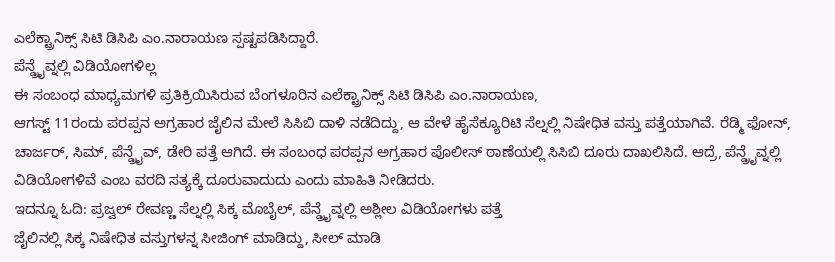ಎಲೆಕ್ಟ್ರಾನಿಕ್ಸ್ ಸಿಟಿ ಡಿಸಿಪಿ ಎಂ.ನಾರಾಯಣ ಸ್ಪಷ್ಟಪಡಿಸಿದ್ದಾರೆ.
ಪೆನ್ಡ್ರೈವ್ನಲ್ಲಿ ವಿಡಿಯೋಗಳಿಲ್ಲ
ಈ ಸಂಬಂಧ ಮಾಧ್ಯಮಗಳಿ ಪ್ರತಿಕ್ರಿಯಿಸಿರುವ ಬೆಂಗಳೂರಿನ ಎಲೆಕ್ಟ್ರಾನಿಕ್ಸ್ ಸಿಟಿ ಡಿಸಿಪಿ ಎಂ.ನಾರಾಯಣ,
ಆಗಸ್ಟ್ 11ರಂದು ಪರಪ್ಪನ ಅಗ್ರಹಾರ ಜೈಲಿನ ಮೇಲೆ ಸಿಸಿಬಿ ದಾಳಿ ನಡೆದಿದ್ದು, ಆ ವೇಳೆ ಹೈಸೆಕ್ಯೂರಿಟಿ ಸೆಲ್ನಲ್ಲಿ ನಿಷೇಧಿತ ವಸ್ತು ಪತ್ತೆಯಾಗಿವೆ. ರೆಡ್ಮಿ ಫೋನ್, ಚಾರ್ಜರ್, ಸಿಮ್, ಪೆನ್ಡ್ರೈವ್, ಡೇರಿ ಪತ್ತೆ ಆಗಿದೆ. ಈ ಸಂಬಂಧ ಪರಪ್ಪನ ಅಗ್ರಹಾರ ಪೊಲೀಸ್ ಠಾಣೆಯಲ್ಲಿ ಸಿಸಿಬಿ ದೂರು ದಾಖಲಿಸಿದೆ. ಆದ್ರೆ, ಪೆನ್ಡ್ರೈವ್ನಲ್ಲಿ ವಿಡಿಯೋಗಳಿವೆ ಎಂಬ ವರದಿ ಸತ್ಯಕ್ಕೆ ದೂರುವಾದುದು ಎಂದು ಮಾಹಿತಿ ನೀಡಿದರು.
ಇದನ್ನೂ ಓದಿ: ಪ್ರಜ್ವಲ್ ರೇವಣ್ಣ ಸೆಲ್ನಲ್ಲಿ ಸಿಕ್ಕ ಮೊಬೈಲ್, ಪೆನ್ಡ್ರೈವ್ನಲ್ಲಿ ಅಶ್ಲೀಲ ವಿಡಿಯೋಗಳು ಪತ್ತೆ
ಜೈಲಿನಲ್ಲಿ ಸಿಕ್ಕ ನಿಷೇಧಿತ ವಸ್ತುಗಳನ್ನ ಸೀಜಿಂಗ್ ಮಾಡಿದ್ದು, ಸೀಲ್ ಮಾಡಿ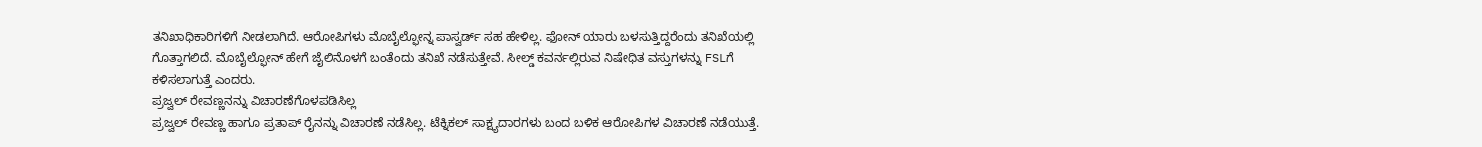ತನಿಖಾಧಿಕಾರಿಗಳಿಗೆ ನೀಡಲಾಗಿದೆ. ಆರೋಪಿಗಳು ಮೊಬೈಲ್ಫೋನ್ನ ಪಾಸ್ವರ್ಡ್ ಸಹ ಹೇಳಿಲ್ಲ. ಫೋನ್ ಯಾರು ಬಳಸುತ್ತಿದ್ದರೆಂದು ತನಿಖೆಯಲ್ಲಿ ಗೊತ್ತಾಗಲಿದೆ. ಮೊಬೈಲ್ಫೋನ್ ಹೇಗೆ ಜೈಲಿನೊಳಗೆ ಬಂತೆಂದು ತನಿಖೆ ನಡೆಸುತ್ತೇವೆ. ಸೀಲ್ಡ್ ಕವರ್ನಲ್ಲಿರುವ ನಿಷೇಧಿತ ವಸ್ತುಗಳನ್ನು FSLಗೆ ಕಳಿಸಲಾಗುತ್ತೆ ಎಂದರು.
ಪ್ರಜ್ವಲ್ ರೇವಣ್ಣನನ್ನು ವಿಚಾರಣೆಗೊಳಪಡಿಸಿಲ್ಲ
ಪ್ರಜ್ವಲ್ ರೇವಣ್ಣ ಹಾಗೂ ಪ್ರತಾಪ್ ರೈನನ್ನು ವಿಚಾರಣೆ ನಡೆಸಿಲ್ಲ. ಟೆಕ್ನಿಕಲ್ ಸಾಕ್ಷ್ಯದಾರಗಳು ಬಂದ ಬಳಿಕ ಆರೋಪಿಗಳ ವಿಚಾರಣೆ ನಡೆಯುತ್ತೆ.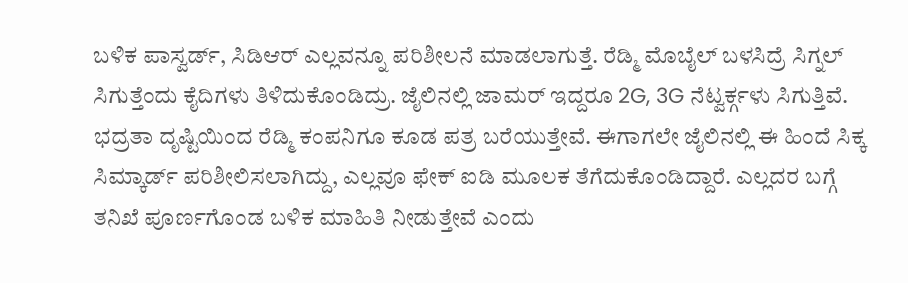ಬಳಿಕ ಪಾಸ್ವರ್ಡ್, ಸಿಡಿಆರ್ ಎಲ್ಲವನ್ನೂ ಪರಿಶೀಲನೆ ಮಾಡಲಾಗುತ್ತೆ. ರೆಡ್ಮಿ ಮೊಬೈಲ್ ಬಳಸಿದ್ರೆ ಸಿಗ್ನಲ್ ಸಿಗುತ್ತೆಂದು ಕೈದಿಗಳು ತಿಳಿದುಕೊಂಡಿದ್ರು. ಜೈಲಿನಲ್ಲಿ ಜಾಮರ್ ಇದ್ದರೂ 2G, 3G ನೆಟ್ವರ್ಕ್ಗಳು ಸಿಗುತ್ತಿವೆ. ಭದ್ರತಾ ದೃಷ್ಟಿಯಿಂದ ರೆಡ್ಮಿ ಕಂಪನಿಗೂ ಕೂಡ ಪತ್ರ ಬರೆಯುತ್ತೇವೆ. ಈಗಾಗಲೇ ಜೈಲಿನಲ್ಲಿ ಈ ಹಿಂದೆ ಸಿಕ್ಕ ಸಿಮ್ಕಾರ್ಡ್ ಪರಿಶೀಲಿಸಲಾಗಿದ್ದು, ಎಲ್ಲವೂ ಫೇಕ್ ಐಡಿ ಮೂಲಕ ತೆಗೆದುಕೊಂಡಿದ್ದಾರೆ. ಎಲ್ಲದರ ಬಗ್ಗೆ ತನಿಖೆ ಪೂರ್ಣಗೊಂಡ ಬಳಿಕ ಮಾಹಿತಿ ನೀಡುತ್ತೇವೆ ಎಂದು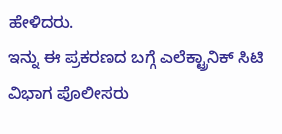ಹೇಳಿದರು.
ಇನ್ನು ಈ ಪ್ರಕರಣದ ಬಗ್ಗೆ ಎಲೆಕ್ಟ್ರಾನಿಕ್ ಸಿಟಿ ವಿಭಾಗ ಪೊಲೀಸರು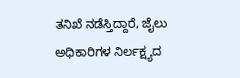ತನಿಖೆ ನಡೆಸ್ತಿದ್ದಾರೆ, ಜೈಲು ಅಧಿಕಾರಿಗಳ ನಿರ್ಲಕ್ಷ್ಯದ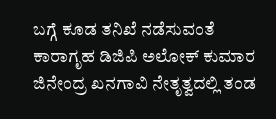ಬಗ್ಗೆ ಕೂಡ ತನಿಖೆ ನಡೆಸುವಂತೆ ಕಾರಾಗೃಹ ಡಿಜಿಪಿ ಅಲೋಕ್ ಕುಮಾರ ಜಿನೇಂದ್ರ ಖನಗಾವಿ ನೇತೃತ್ವದಲ್ಲಿ ತಂಡ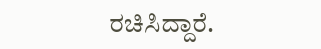ರಚಿಸಿದ್ದಾರೆ.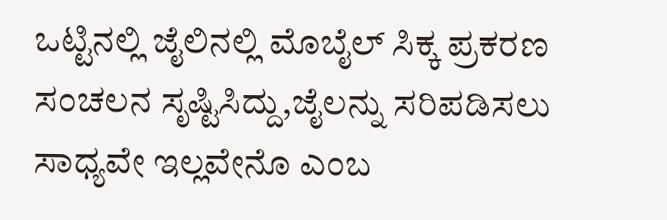ಒಟ್ಟಿನಲ್ಲಿ ಜೈಲಿನಲ್ಲಿ ಮೊಬೈಲ್ ಸಿಕ್ಕ ಪ್ರಕರಣ ಸಂಚಲನ ಸೃಷ್ಟಿಸಿದ್ದು,ಜೈಲನ್ನು ಸರಿಪಡಿಸಲು ಸಾಧ್ಯವೇ ಇಲ್ಲವೇನೊ ಎಂಬ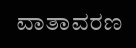ವಾತಾವರಣ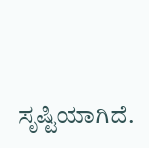ಸೃಷ್ಟಿಯಾಗಿದೆ.